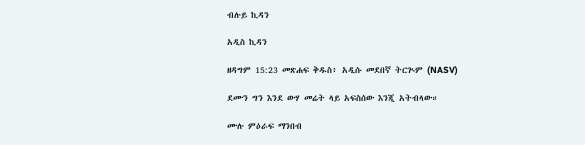ብሉይ ኪዳን

አዲስ ኪዳን

ዘዳግም 15:23 መጽሐፍ ቅዱስ፥ አዲሱ መደበኛ ትርጒም (NASV)

ደሙን ግን እንደ ውሃ መሬት ላይ አፍስሰው እንጂ አትብላው።

ሙሉ ምዕራፍ ማንበብ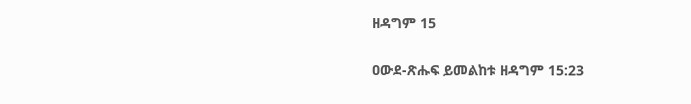ዘዳግም 15

ዐውደ-ጽሑፍ ይመልከቱ ዘዳግም 15:23